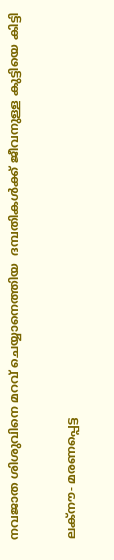നവജാത ശിശുവിനെ മറവ് ചെയ്യാനെത്തിയ  ദമ്പതികള്‍ക്ക് ജീവനുള്ള കുട്ടിയെ കിട്ടി

ലക്‌നൗ- മരണപ്പെട്ട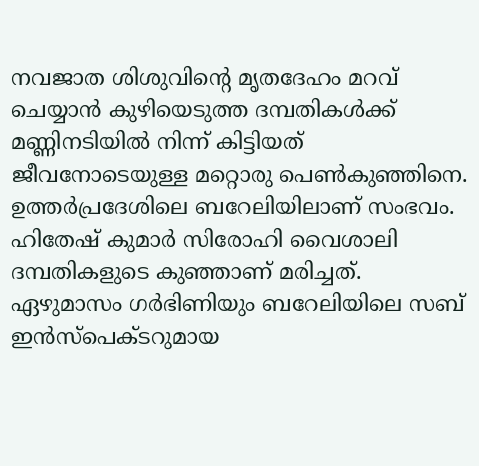നവജാത ശിശുവിന്റെ മൃതദേഹം മറവ് ചെയ്യാന്‍ കുഴിയെടുത്ത ദമ്പതികള്‍ക്ക് മണ്ണിനടിയില്‍ നിന്ന് കിട്ടിയത് ജീവനോടെയുള്ള മറ്റൊരു പെണ്‍കുഞ്ഞിനെ. ഉത്തര്‍പ്രദേശിലെ ബറേലിയിലാണ് സംഭവം. ഹിതേഷ് കുമാര്‍ സിരോഹി വൈശാലി ദമ്പതികളുടെ കുഞ്ഞാണ് മരിച്ചത്.
ഏഴുമാസം ഗര്‍ഭിണിയും ബറേലിയിലെ സബ് ഇന്‍സ്‌പെക്ടറുമായ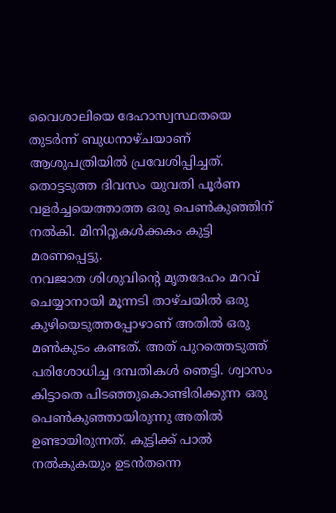വൈശാലിയെ ദേഹാസ്വസ്ഥതയെ തുടര്‍ന്ന് ബുധനാഴ്ചയാണ് ആശുപത്രിയില്‍ പ്രവേശിപ്പിച്ചത്. തൊട്ടടുത്ത ദിവസം യുവതി പൂര്‍ണ വളര്‍ച്ചയെത്താത്ത ഒരു പെണ്‍കുഞ്ഞിന് നല്‍കി. മിനിറ്റുകള്‍ക്കകം കുട്ടി മരണപ്പെട്ടു.
നവജാത ശിശുവിന്റെ മൃതദേഹം മറവ് ചെയ്യാനായി മൂന്നടി താഴ്ചയില്‍ ഒരു കുഴിയെടുത്തപ്പോഴാണ് അതില്‍ ഒരു മണ്‍കുടം കണ്ടത്. അത് പുറത്തെടുത്ത് പരിശോധിച്ച ദമ്പതികള്‍ ഞെട്ടി. ശ്വാസം കിട്ടാതെ പിടഞ്ഞുകൊണ്ടിരിക്കുന്ന ഒരു പെണ്‍കുഞ്ഞായിരുന്നു അതില്‍ ഉണ്ടായിരുന്നത്. കുട്ടിക്ക് പാല്‍ നല്‍കുകയും ഉടന്‍തന്നെ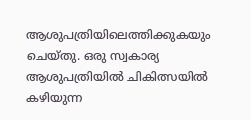ആശുപത്രിയിലെത്തിക്കുകയും ചെയ്തു. ഒരു സ്വകാര്യ ആശുപത്രിയില്‍ ചികിത്സയില്‍ കഴിയുന്ന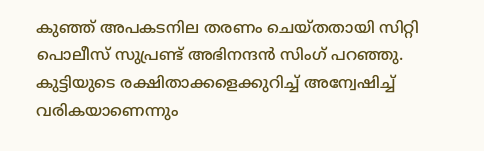കുഞ്ഞ് അപകടനില തരണം ചെയ്തതായി സിറ്റി പൊലീസ് സുപ്രണ്ട് അഭിനന്ദന്‍ സിംഗ് പറഞ്ഞു. കുട്ടിയുടെ രക്ഷിതാക്കളെക്കുറിച്ച് അന്വേഷിച്ച് വരികയാണെന്നും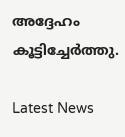അദ്ദേഹം കൂട്ടിച്ചേര്‍ത്തു.

Latest News